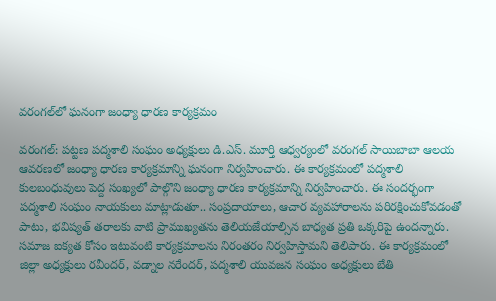వరంగల్‌లో ఘనంగా జంధ్యా ధారణ కార్యక్రమం

వరంగల్: పట్టణ పద్మశాలి సంఘం అధ్యక్షులు డి.ఎస్. మూర్తి ఆధ్వర్యంలో వరంగల్ సాయిబాబా ఆలయ ఆవరణలో జంధ్యా ధారణ కార్యక్రమాన్ని ఘనంగా నిర్వహించారు. ఈ కార్యక్రమంలో పద్మశాలి కులబంధువులు పెద్ద సంఖ్యలో పాల్గొని జంధ్యా ధారణ కార్యక్రమాన్ని నిర్వహించారు. ఈ సందర్భంగా పద్మశాలి సంఘం నాయకులు మాట్లాడుతూ.. సంప్రదాయాలు, ఆచార వ్యవహారాలను పరిరక్షించుకోవడంతో పాటు, భవిష్యత్ తరాలకు వాటి ప్రాముఖ్యతను తెలియజేయాల్సిన బాధ్యత ప్రతి ఒక్కరిపై ఉందన్నారు. సమాజ ఐక్యత కోసం ఇటువంటి కార్యక్రమాలను నిరంతరం నిర్వహిస్తామని తెలిపారు. ఈ కార్యక్రమంలో జిల్లా అధ్యక్షులు రవీందర్, వడ్నాల నరేందర్, పద్మశాలి యువజన సంఘం అధ్యక్షులు బేతి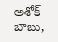అశోక్ బాబు,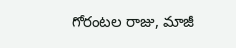గోరంటల రాజు, మాజీ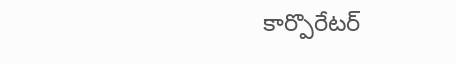కార్పొరేటర్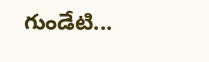గుండేటి...